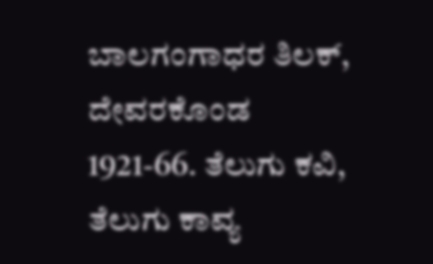ಬಾಲಗಂಗಾಧರ ತಿಲಕ್, ದೇವರಕೊಂಡ
1921-66. ತೆಲುಗು ಕವಿ, ತೆಲುಗು ಕಾವ್ಯ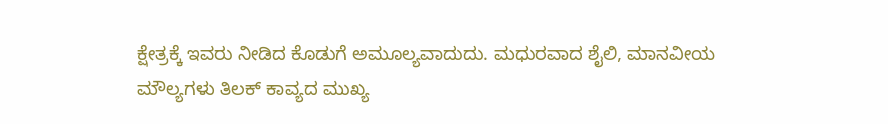ಕ್ಷೇತ್ರಕ್ಕೆ ಇವರು ನೀಡಿದ ಕೊಡುಗೆ ಅಮೂಲ್ಯವಾದುದು. ಮಧುರವಾದ ಶೈಲಿ, ಮಾನವೀಯ ಮೌಲ್ಯಗಳು ತಿಲಕ್ ಕಾವ್ಯದ ಮುಖ್ಯ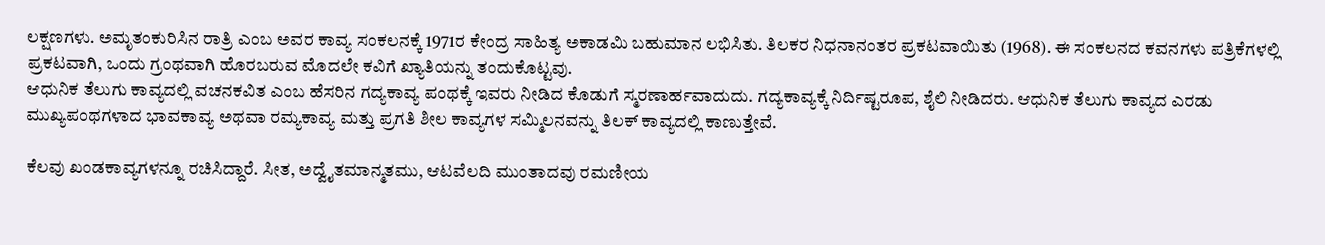ಲಕ್ಷಣಗಳು. ಅಮೃತಂಕುರಿಸಿನ ರಾತ್ರಿ ಎಂಬ ಅವರ ಕಾವ್ಯ ಸಂಕಲನಕ್ಕೆ 1971ರ ಕೇಂದ್ರ ಸಾಹಿತ್ಯ ಅಕಾಡಮಿ ಬಹುಮಾನ ಲಭಿಸಿತು. ತಿಲಕರ ನಿಧನಾನಂತರ ಪ್ರಕಟವಾಯಿತು (1968). ಈ ಸಂಕಲನದ ಕವನಗಳು ಪತ್ರಿಕೆಗಳಲ್ಲಿ ಪ್ರಕಟವಾಗಿ, ಒಂದು ಗ್ರಂಥವಾಗಿ ಹೊರಬರುವ ಮೊದಲೇ ಕವಿಗೆ ಖ್ಯಾತಿಯನ್ನು ತಂದುಕೊಟ್ಟವು.
ಆಧುನಿಕ ತೆಲುಗು ಕಾವ್ಯದಲ್ಲಿ ವಚನಕವಿತ ಎಂಬ ಹೆಸರಿನ ಗದ್ಯಕಾವ್ಯ ಪಂಥಕ್ಕೆ ಇವರು ನೀಡಿದ ಕೊಡುಗೆ ಸ್ಮರಣಾರ್ಹವಾದುದು. ಗದ್ಯಕಾವ್ಯಕ್ಕೆ ನಿರ್ದಿಷ್ಟರೂಪ, ಶೈಲಿ ನೀಡಿದರು. ಆಧುನಿಕ ತೆಲುಗು ಕಾವ್ಯದ ಎರಡು ಮುಖ್ಯಪಂಥಗಳಾದ ಭಾವಕಾವ್ಯ ಅಥವಾ ರಮ್ಯಕಾವ್ಯ ಮತ್ತು ಪ್ರಗತಿ ಶೀಲ ಕಾವ್ಯಗಳ ಸಮ್ಮಿಲನವನ್ನು ತಿಲಕ್ ಕಾವ್ಯದಲ್ಲಿ ಕಾಣುತ್ತೇವೆ.

ಕೆಲವು ಖಂಡಕಾವ್ಯಗಳನ್ನೂ ರಚಿಸಿದ್ದಾರೆ. ಸೀತ, ಅದ್ವೈತಮಾನ್ಮತಮು, ಆಟವೆಲದಿ ಮುಂತಾದವು ರಮಣೀಯ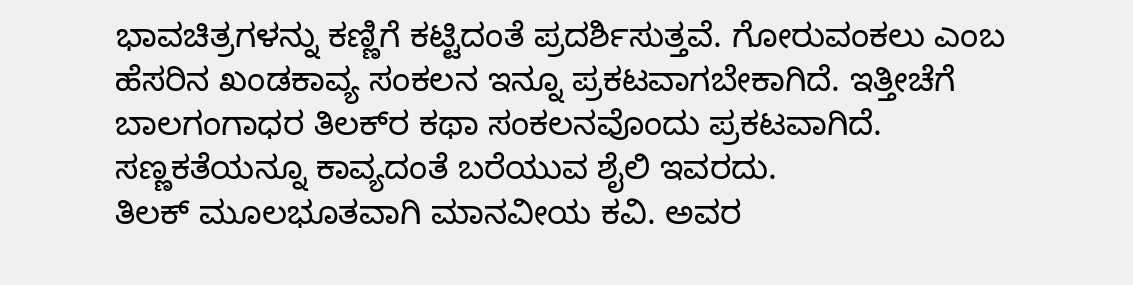ಭಾವಚಿತ್ರಗಳನ್ನು ಕಣ್ಣಿಗೆ ಕಟ್ಟಿದಂತೆ ಪ್ರದರ್ಶಿಸುತ್ತವೆ. ಗೋರುವಂಕಲು ಎಂಬ ಹೆಸರಿನ ಖಂಡಕಾವ್ಯ ಸಂಕಲನ ಇನ್ನೂ ಪ್ರಕಟವಾಗಬೇಕಾಗಿದೆ. ಇತ್ತೀಚೆಗೆ ಬಾಲಗಂಗಾಧರ ತಿಲಕ್‍ರ ಕಥಾ ಸಂಕಲನವೊಂದು ಪ್ರಕಟವಾಗಿದೆ. ಸಣ್ಣಕತೆಯನ್ನೂ ಕಾವ್ಯದಂತೆ ಬರೆಯುವ ಶೈಲಿ ಇವರದು.
ತಿಲಕ್ ಮೂಲಭೂತವಾಗಿ ಮಾನವೀಯ ಕವಿ. ಅವರ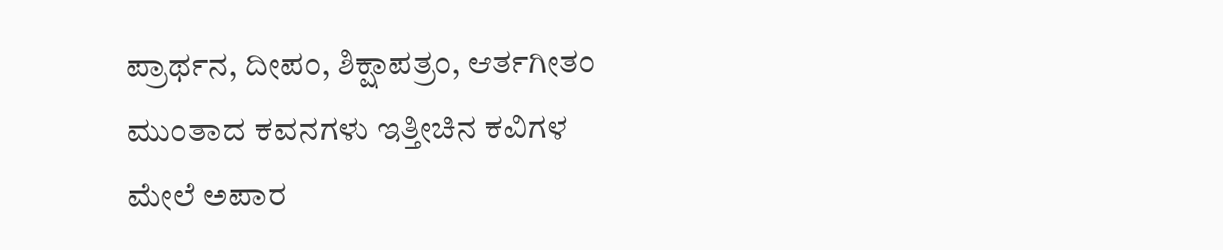ಪ್ರಾರ್ಥನ, ದೀಪಂ, ಶಿಕ್ಷಾಪತ್ರಂ, ಆರ್ತಗೀತಂ ಮುಂತಾದ ಕವನಗಳು ಇತ್ತೀಚಿನ ಕವಿಗಳ ಮೇಲೆ ಅಪಾರ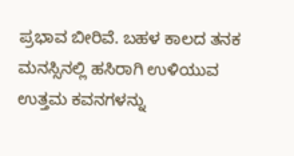ಪ್ರಭಾವ ಬೀರಿವೆ. ಬಹಳ ಕಾಲದ ತನಕ ಮನಸ್ಸಿನಲ್ಲಿ ಹಸಿರಾಗಿ ಉಳಿಯುವ ಉತ್ತಮ ಕವನಗಳನ್ನು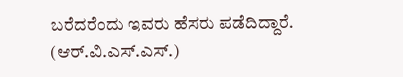ಬರೆದರೆಂದು ಇವರು ಹೆಸರು ಪಡೆದಿದ್ದಾರೆ.                          (ಆರ್.ವಿ.ಎಸ್.ಎಸ್.)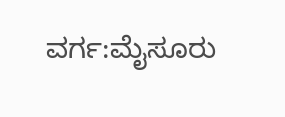ವರ್ಗ:ಮೈಸೂರು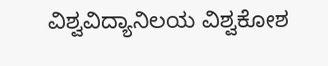ವಿಶ್ವವಿದ್ಯಾನಿಲಯ ವಿಶ್ವಕೋಶ